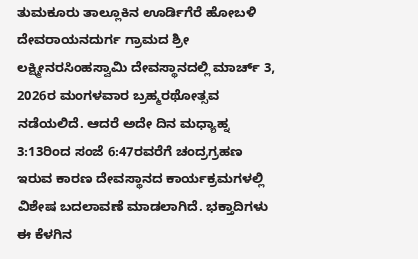ತುಮಕೂರು ತಾಲ್ಲೂಕಿನ ಊರ್ಡಿಗೆರೆ ಹೋಬಳಿ ದೇವರಾಯನದುರ್ಗ ಗ್ರಾಮದ ಶ್ರೀ ಲಕ್ಷ್ಮೀನರಸಿಂಹಸ್ವಾಮಿ ದೇವಸ್ಥಾನದಲ್ಲಿ ಮಾರ್ಚ್ 3, 2026ರ ಮಂಗಳವಾರ ಬ್ರಹ್ಮರಥೋತ್ಸವ ನಡೆಯಲಿದೆ. ಆದರೆ ಅದೇ ದಿನ ಮಧ್ಯಾಹ್ನ 3:13ರಿಂದ ಸಂಜೆ 6:47ರವರೆಗೆ ಚಂದ್ರಗ್ರಹಣ ಇರುವ ಕಾರಣ ದೇವಸ್ಥಾನದ ಕಾರ್ಯಕ್ರಮಗಳಲ್ಲಿ ವಿಶೇಷ ಬದಲಾವಣೆ ಮಾಡಲಾಗಿದೆ. ಭಕ್ತಾದಿಗಳು ಈ ಕೆಳಗಿನ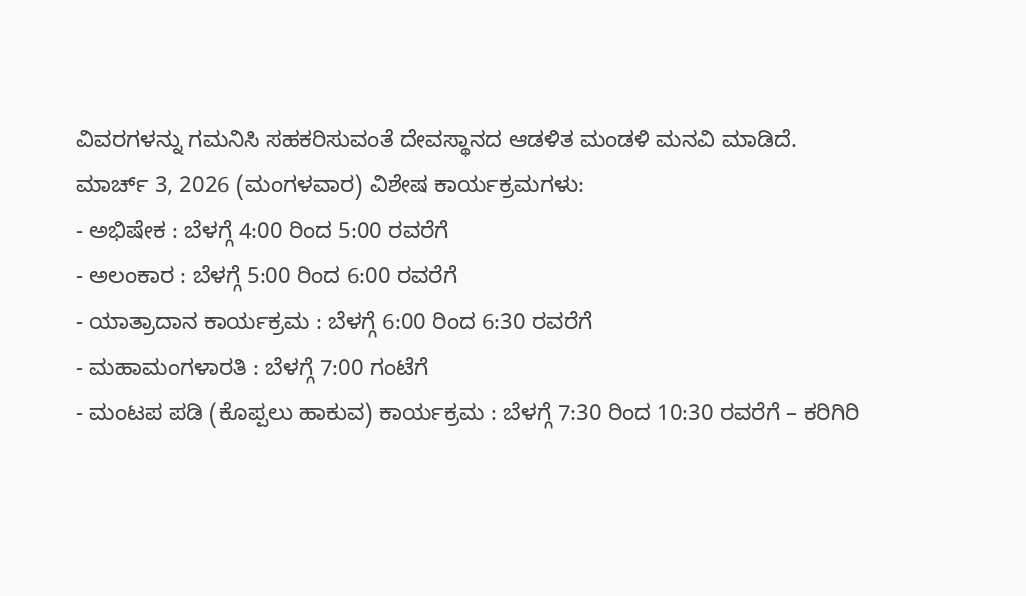ವಿವರಗಳನ್ನು ಗಮನಿಸಿ ಸಹಕರಿಸುವಂತೆ ದೇವಸ್ಥಾನದ ಆಡಳಿತ ಮಂಡಳಿ ಮನವಿ ಮಾಡಿದೆ.
ಮಾರ್ಚ್ 3, 2026 (ಮಂಗಳವಾರ) ವಿಶೇಷ ಕಾರ್ಯಕ್ರಮಗಳು:
- ಅಭಿಷೇಕ : ಬೆಳಗ್ಗೆ 4:00 ರಿಂದ 5:00 ರವರೆಗೆ
- ಅಲಂಕಾರ : ಬೆಳಗ್ಗೆ 5:00 ರಿಂದ 6:00 ರವರೆಗೆ
- ಯಾತ್ರಾದಾನ ಕಾರ್ಯಕ್ರಮ : ಬೆಳಗ್ಗೆ 6:00 ರಿಂದ 6:30 ರವರೆಗೆ
- ಮಹಾಮಂಗಳಾರತಿ : ಬೆಳಗ್ಗೆ 7:00 ಗಂಟೆಗೆ
- ಮಂಟಪ ಪಡಿ (ಕೊಪ್ಪಲು ಹಾಕುವ) ಕಾರ್ಯಕ್ರಮ : ಬೆಳಗ್ಗೆ 7:30 ರಿಂದ 10:30 ರವರೆಗೆ – ಕರಿಗಿರಿ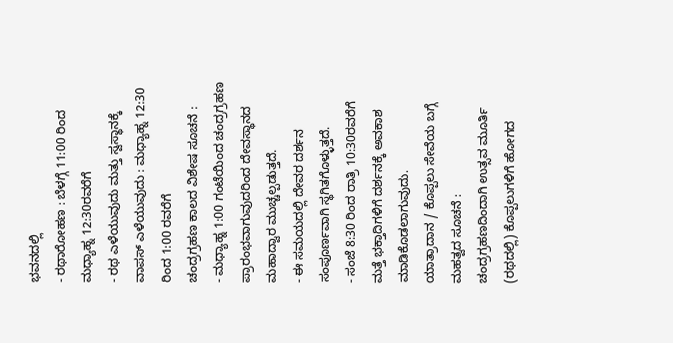ಭವನದಲ್ಲಿ
- ರಥಾರೋಹಣ : ಬೆಳಗ್ಗೆ 11:00 ರಿಂದ ಮಧ್ಯಾಹ್ನ 12:30ರವರೆಗೆ
- ರಥ ಎಳೆಯುವುದು ಮತ್ತು ಸ್ವಸ್ಥಾನಕ್ಕೆ ವಾಪಸ್ ಎಳೆಯುವುದು : ಮಧ್ಯಾಹ್ನ 12:30 ರಿಂದ 1:00 ರವರೆಗೆ
ಚಂದ್ರಗ್ರಹಣ ಕಾಲದ ವಿಶೇಷ ಸೂಚನೆ :
- ಮಧ್ಯಾಹ್ನ 1:00 ಗಂಟೆಯಿಂದ ಚಂದ್ರಗ್ರಹಣ ಪ್ರಾರಂಭವಾಗುವುದರಿಂದ ದೇವಸ್ಥಾನದ ಮಹಾದ್ವಾರ ಮುಚ್ಚಲ್ಪಡುತ್ತದೆ.
- ಈ ಸಮಯದಲ್ಲಿ ದೇವರ ದರ್ಶನ ಸಂಪೂರ್ಣವಾಗಿ ಸ್ಥಗಿತಗೊಳ್ಳುತ್ತದೆ.
- ಸಂಜೆ 8:30 ರಿಂದ ರಾತ್ರಿ 10:30ರವರೆಗೆ ಮತ್ತೆ ಭಕ್ತಾದಿಗಳಿಗೆ ದರ್ಶನಕ್ಕೆ ಅವಕಾಶ ಮಾಡಿಕೊಡಲಾಗುವುದು.
ಯಾತ್ರಾದಾನ / ಕೊಪ್ಪಲು ಸೇವೆಯ ಬಗ್ಗೆ ಮಹತ್ವದ ಸೂಚನೆ :
ಚಂದ್ರಗ್ರಹಣದಿಂದಾಗಿ ಉತ್ಸವ ಮೂರ್ತಿ (ರಥದಲ್ಲಿ) ಕೊಪ್ಪಲುಗಳಿಗೆ ಹೋಗದ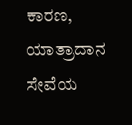ಕಾರಣ, ಯಾತ್ರಾದಾನ ಸೇವೆಯ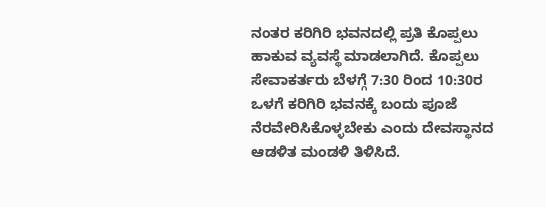ನಂತರ ಕರಿಗಿರಿ ಭವನದಲ್ಲಿ ಪ್ರತಿ ಕೊಪ್ಪಲು ಹಾಕುವ ವ್ಯವಸ್ಥೆ ಮಾಡಲಾಗಿದೆ. ಕೊಪ್ಪಲು ಸೇವಾಕರ್ತರು ಬೆಳಗ್ಗೆ 7:30 ರಿಂದ 10:30ರ ಒಳಗೆ ಕರಿಗಿರಿ ಭವನಕ್ಕೆ ಬಂದು ಪೂಜೆ ನೆರವೇರಿಸಿಕೊಳ್ಳಬೇಕು ಎಂದು ದೇವಸ್ಥಾನದ ಆಡಳಿತ ಮಂಡಳಿ ತಿಳಿಸಿದೆ.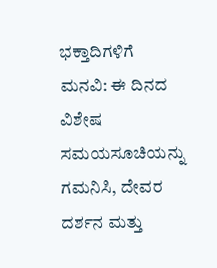ಭಕ್ತಾದಿಗಳಿಗೆ ಮನವಿ: ಈ ದಿನದ ವಿಶೇಷ ಸಮಯಸೂಚಿಯನ್ನು ಗಮನಿಸಿ, ದೇವರ ದರ್ಶನ ಮತ್ತು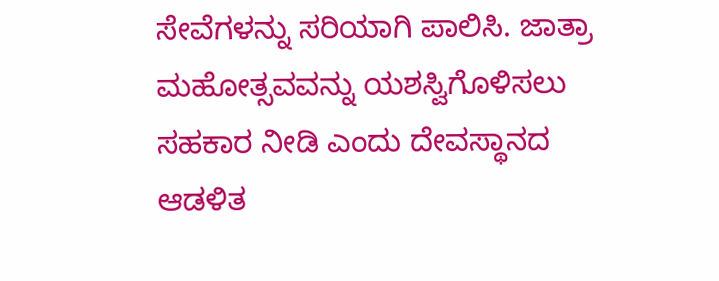ಸೇವೆಗಳನ್ನು ಸರಿಯಾಗಿ ಪಾಲಿಸಿ. ಜಾತ್ರಾ ಮಹೋತ್ಸವವನ್ನು ಯಶಸ್ವಿಗೊಳಿಸಲು ಸಹಕಾರ ನೀಡಿ ಎಂದು ದೇವಸ್ಥಾನದ ಆಡಳಿತ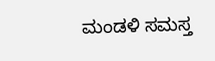ಮಂಡಳಿ ಸಮಸ್ತ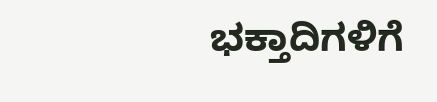ಭಕ್ತಾದಿಗಳಿಗೆ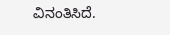ವಿನಂತಿಸಿದೆ.